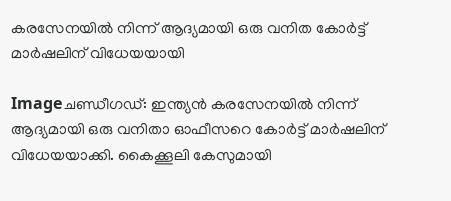കരസേനയില്‍ നിന്ന്‌ ആദ്യമായി ഒരു വനിത കോര്‍ട്ട്‌ മാര്‍ഷലിന്‌ വിധേയയായി

Imageചണ്ഡീഗഡ്‌: ഇന്ത്യന്‍ കരസേനയില്‍ നിന്ന്‌ ആദ്യമായി ഒരു വനിതാ ഓഫീസറെ കോര്‍ട്ട്‌ മാര്‍ഷലിന്‌ വിധേയയാക്കി. കൈക്കൂലി കേസുമായി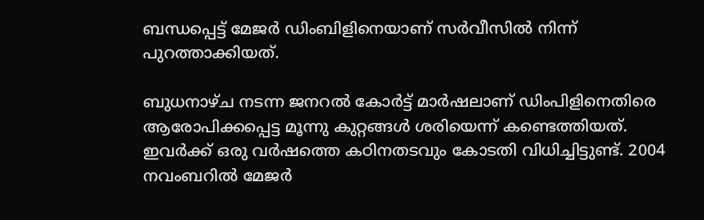ബന്ധപ്പെട്ട്‌ മേജര്‍ ഡിംബിളിനെയാണ്‌ സര്‍വീസില്‍ നിന്ന്‌ പുറത്താക്കിയത്‌.

ബുധനാഴ്ച നടന്ന ജനറല്‍ കോര്‍ട്ട്‌ മാര്‍ഷലാണ്‌ ഡിംപിളിനെതിരെ ആരോപിക്കപ്പെട്ട മൂന്നു കുറ്റങ്ങള്‍ ശരിയെന്ന്‌ കണ്ടെത്തിയത്‌. ഇവര്‍ക്ക്‌ ഒരു വര്‍ഷത്തെ കഠിനതടവും കോടതി വിധിച്ചിട്ടുണ്ട്‌. 2004 നവംബറില്‍ മേജര്‍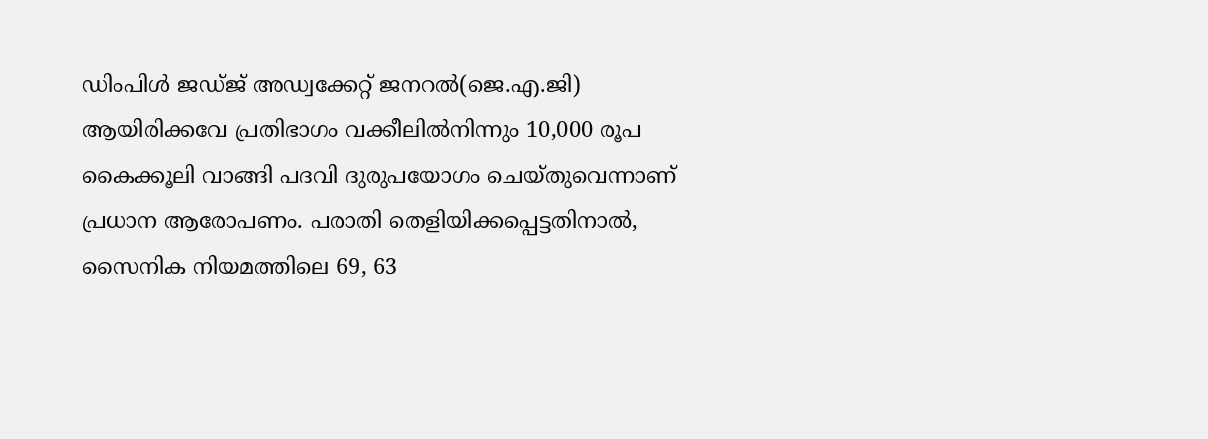ഡിംപിള്‍ ജഡ്ജ്‌ അഡ്വക്കേറ്റ്‌ ജനറല്‍(ജെ.എ.ജി) ആയിരിക്കവേ പ്രതിഭാഗം വക്കീലില്‍നിന്നും 10,000 രൂപ കൈക്കൂലി വാങ്ങി പദവി ദുരുപയോഗം ചെയ്തുവെന്നാണ്‌ പ്രധാന ആരോപണം. പരാതി തെളിയിക്കപ്പെട്ടതിനാല്‍, സൈനിക നിയമത്തിലെ 69, 63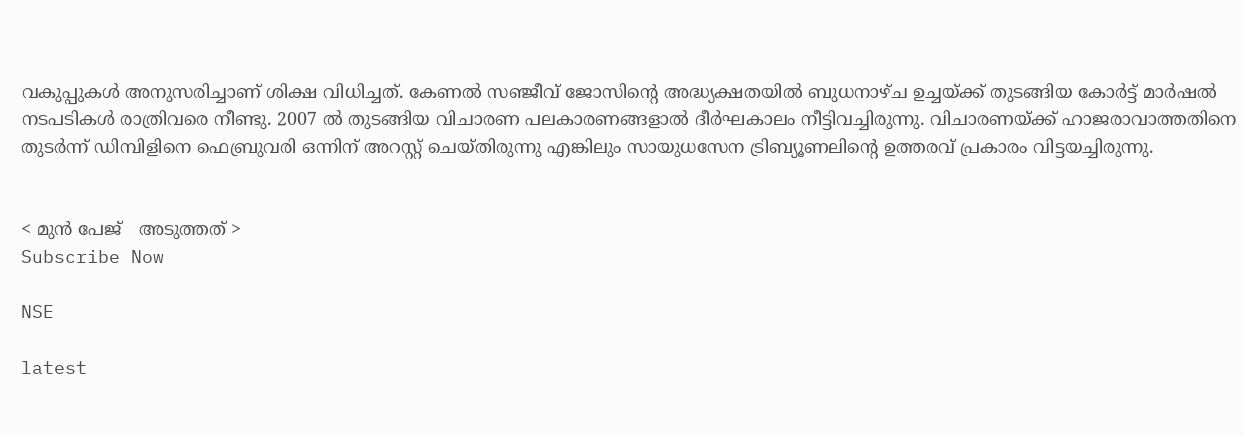വകുപ്പുകള്‍ അനുസരിച്ചാണ്‌ ശിക്ഷ വിധിച്ചത്‌. കേണല്‍ സഞ്ജീവ്‌ ജോസിന്റെ അദ്ധ്യക്ഷതയില്‍ ബുധനാഴ്ച ഉച്ചയ്ക്ക്‌ തുടങ്ങിയ കോര്‍ട്ട്‌ മാര്‍ഷല്‍ നടപടികള്‍ രാത്രിവരെ നീണ്ടു. 2007 ല്‍ തുടങ്ങിയ വിചാരണ പലകാരണങ്ങളാല്‍ ദീര്‍ഘകാലം നീട്ടിവച്ചിരുന്നു. വിചാരണയ്ക്ക്‌ ഹാജരാവാത്തതിനെ തുടര്‍ന്ന്‌ ഡിമ്പിളിനെ ഫെബ്രുവരി ഒന്നിന്‌ അറസ്റ്റ്‌ ചെയ്തിരുന്നു എങ്കിലും സായുധസേന ട്രിബ്യൂണലിന്റെ ഉത്തരവ്‌ പ്രകാരം വിട്ടയച്ചിരുന്നു.


< മുന്‍ പേജ്‌   അടുത്തത് >
Subscribe Now

NSE

latest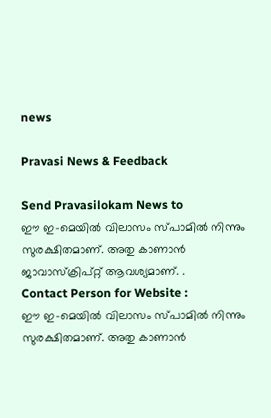news

Pravasi News & Feedback

Send Pravasilokam News to
ഈ ഇ-മെയില്‍ വിലാസം സ്‌പാമില്‍ നിന്നും സുരക്ഷിതമാണ്‌. അതു കാണാന്‍ ജാവാസ്ക്രിപ്റ്റ്‌ ആവശ്യമാണ്‌. .
Contact Person for Website :
ഈ ഇ-മെയില്‍ വിലാസം സ്‌പാമില്‍ നിന്നും സുരക്ഷിതമാണ്‌. അതു കാണാന്‍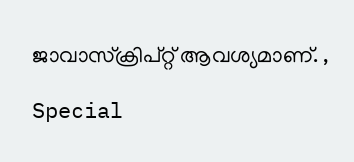ജാവാസ്ക്രിപ്റ്റ്‌ ആവശ്യമാണ്‌. ,

Special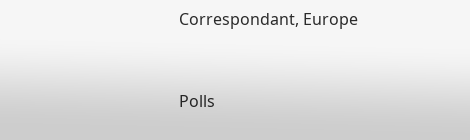Correspondant, Europe


Polls